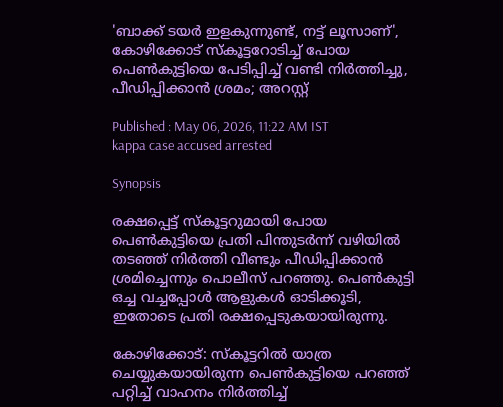'ബാക്ക് ടയർ ഇളകുന്നുണ്ട്, നട്ട് ലൂസാണ്', കോഴിക്കോട് സ്കൂട്ടറോടിച്ച് പോയ പെൺകുട്ടിയെ പേടിപ്പിച്ച് വണ്ടി നിർത്തിച്ചു, പീഡിപ്പിക്കാൻ ശ്രമം; അറസ്റ്റ്

Published : May 06, 2026, 11:22 AM IST
kappa case accused arrested

Synopsis

രക്ഷപ്പെട്ട് സ്കൂട്ടറുമായി പോയ പെൺകുട്ടിയെ പ്രതി പിന്തുടർന്ന് വഴിയിൽ തടഞ്ഞ് നിർത്തി വീണ്ടും പീഡിപ്പിക്കാൻ ശ്രമിച്ചെന്നും പൊലീസ് പറഞ്ഞു. പെൺകുട്ടി ഒച്ച വച്ചപ്പോൾ ആളുകൾ ഓടിക്കൂടി, ഇതോടെ പ്രതി രക്ഷപ്പെടുകയായിരുന്നു.

കോഴിക്കോട്: സ്കൂട്ടറിൽ യാത്ര ചെയ്യുകയായിരുന്ന പെൺകുട്ടിയെ പറഞ്ഞ് പറ്റിച്ച് വാഹനം നിർത്തിച്ച്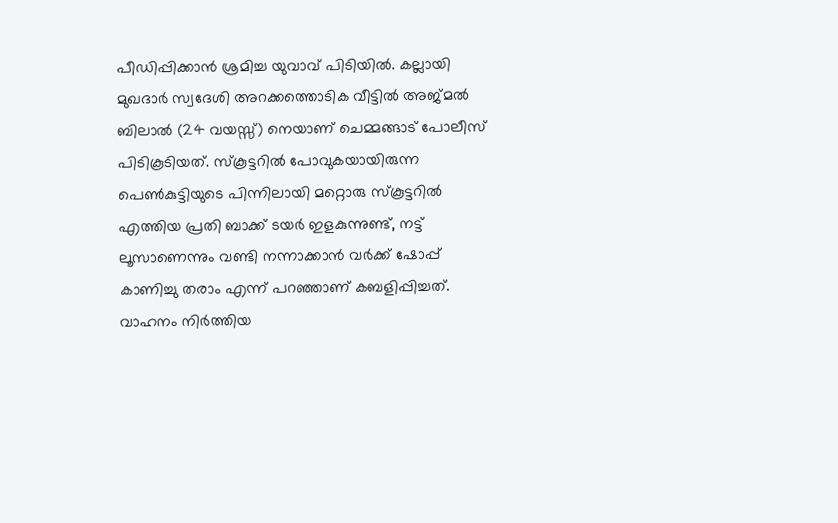പീഡിപ്പിക്കാൻ ശ്രമിച്ച യുവാവ് പിടിയിൽ. കല്ലായി മുഖദാർ സ്വദേശി അറക്കത്തൊടിക വീട്ടില്‍ അജ്മൽ ബിലാൽ (24 വയസ്സ്) നെയാണ് ചെമ്മങ്ങാട് പോലീസ് പിടികൂടിയത്. സ്കൂട്ടറിൽ പോവുകയായിരുന്ന പെൺകുട്ടിയുടെ പിന്നിലായി മറ്റൊരു സ്കൂട്ടറിൽ എത്തിയ പ്രതി ബാക്ക് ടയർ ഇളകുന്നുണ്ട്, നട്ട് ലൂസാണെന്നും വണ്ടി നന്നാക്കാൻ വർക്ക് ഷോപ്പ് കാണിച്ചു തരാം എന്ന് പറഞ്ഞാണ് കബളിപ്പിച്ചത്. വാഹനം നിർത്തിയ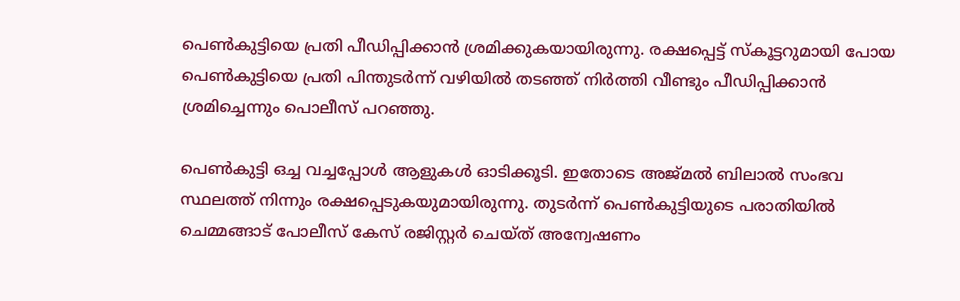പെൺകുട്ടിയെ പ്രതി പീഡിപ്പിക്കാൻ ശ്രമിക്കുകയായിരുന്നു. രക്ഷപ്പെട്ട് സ്കൂട്ടറുമായി പോയ പെൺകുട്ടിയെ പ്രതി പിന്തുടർന്ന് വഴിയിൽ തടഞ്ഞ് നിർത്തി വീണ്ടും പീഡിപ്പിക്കാൻ ശ്രമിച്ചെന്നും പൊലീസ് പറഞ്ഞു.

പെൺകുട്ടി ഒച്ച വച്ചപ്പോൾ ആളുകൾ ഓടിക്കൂടി. ഇതോടെ അജ്മൽ ബിലാൽ സംഭവ സ്ഥലത്ത് നിന്നും രക്ഷപ്പെടുകയുമായിരുന്നു. തുടർന്ന് പെണ്‍കുട്ടിയുടെ പരാതിയിൽ ചെമ്മങ്ങാട് പോലീസ് കേസ് രജിസ്റ്റർ ചെയ്ത് അന്വേഷണം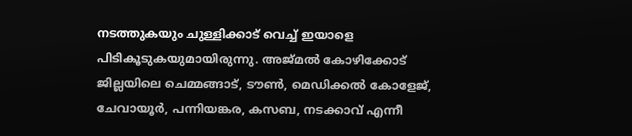നടത്തുകയും ചുള്ളിക്കാട് വെച്ച് ഇയാളെ പിടികൂടുകയുമായിരുന്നു. അജ്മൽ കോഴിക്കോട് ജില്ലയിലെ ചെമ്മങ്ങാട്, ടൗൺ, മെഡിക്കൽ കോളേജ്, ചേവായൂർ, പന്നിയങ്കര, കസബ, നടക്കാവ് എന്നീ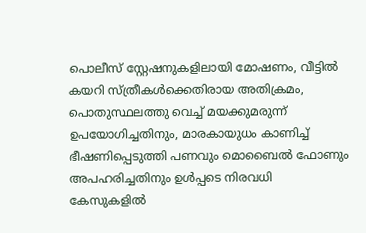പൊലീസ് സ്റ്റേഷനുകളിലായി മോഷണം, വീട്ടിൽ കയറി സ്ത്രീകൾക്കെതിരായ അതിക്രമം, പൊതുസ്ഥലത്തു വെച്ച് മയക്കുമരുന്ന് ഉപയോഗിച്ചതിനും, മാരകായുധം കാണിച്ച് ഭീഷണിപ്പെടുത്തി പണവും മൊബൈൽ ഫോണും അപഹരിച്ചതിനും ഉള്‍പ്പടെ നിരവധി കേസുകളിൽ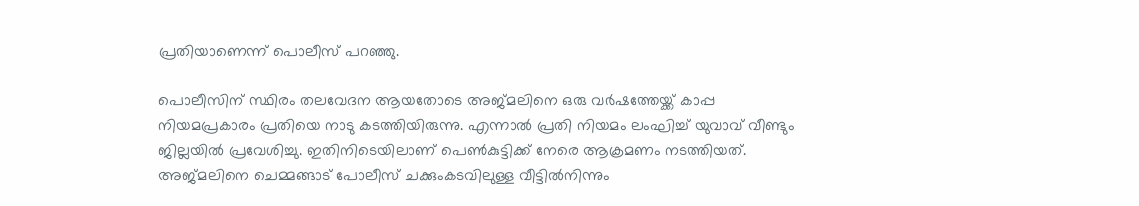പ്രതിയാണെന്ന് പൊലീസ് പറഞ്ഞു.

പൊലീസിന് സ്ഥിരം തലവേദന ആയതോടെ അജ്മലിനെ ഒരു വർഷത്തേയ്ക്ക് കാപ്പ നിയമപ്രകാരം പ്രതിയെ നാടു കടത്തിയിരുന്നു. എന്നാൽ പ്രതി നിയമം ലംഘിച്ച് യുവാവ് വീണ്ടും ജില്ലയിൽ പ്രവേശിച്ചു. ഇതിനിടെയിലാണ് പെൺകുട്ടിക്ക് നേരെ ആക്രമണം നടത്തിയത്.  അജ്മലിനെ ചെമ്മങ്ങാട് പോലീസ് ചക്കുംകടവിലുള്ള വീട്ടിൽനിന്നും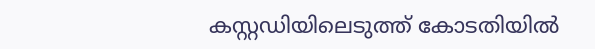കസ്റ്റഡിയിലെടുത്ത് കോടതിയിൽ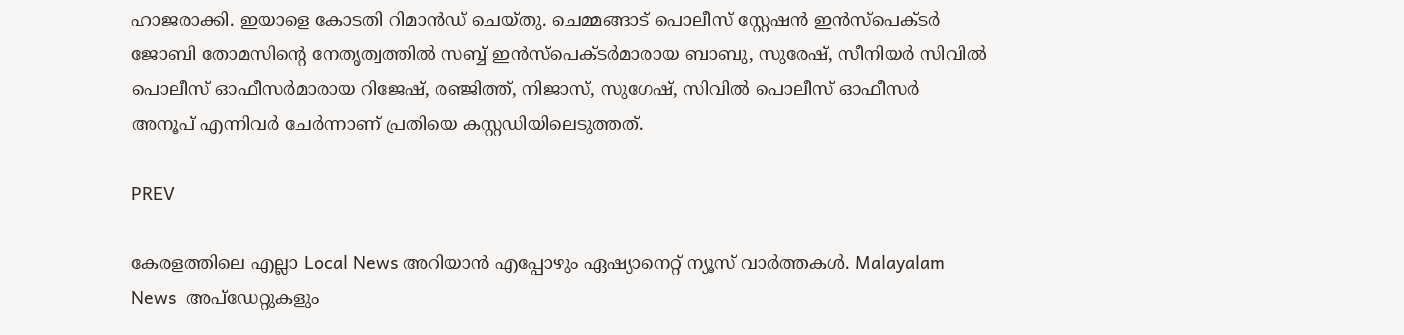ഹാജരാക്കി. ഇയാളെ കോടതി റിമാൻഡ് ചെയ്തു. ചെമ്മങ്ങാട് പൊലീസ് സ്റ്റേഷൻ ഇൻസ്പെക്ടർ ജോബി തോമസിന്റെ നേതൃത്വത്തിൽ സബ്ബ് ഇൻസ്പെക്ടർമാരായ ബാബു, സുരേഷ്, സീനിയർ സിവിൽ പൊലീസ് ഓഫീസർമാരായ റിജേഷ്, രഞ്ജിത്ത്, നിജാസ്, സുഗേഷ്, സിവിൽ പൊലീസ് ഓഫീസർ അനൂപ് എന്നിവര്‍ ചേര്‍ന്നാണ് പ്രതിയെ കസ്റ്റഡിയിലെടുത്തത്.

PREV

കേരളത്തിലെ എല്ലാ Local News അറിയാൻ എപ്പോഴും ഏഷ്യാനെറ്റ് ന്യൂസ് വാർത്തകൾ. Malayalam News  അപ്‌ഡേറ്റുകളും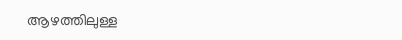ആഴത്തിലുള്ള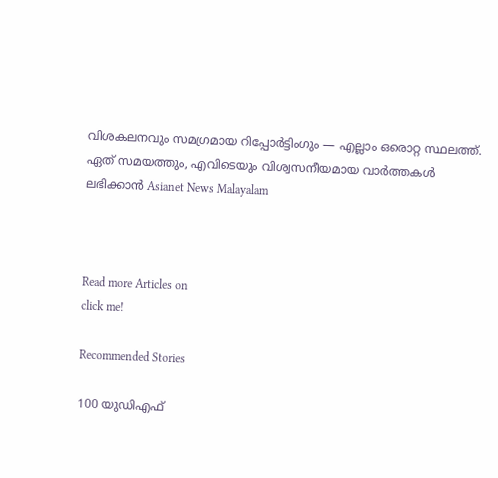വിശകലനവും സമഗ്രമായ റിപ്പോർട്ടിംഗും — എല്ലാം ഒരൊറ്റ സ്ഥലത്ത്. ഏത് സമയത്തും, എവിടെയും വിശ്വസനീയമായ വാർത്തകൾ ലഭിക്കാൻ Asianet News Malayalam



Read more Articles on
click me!

Recommended Stories

100 യുഡിഎഫ്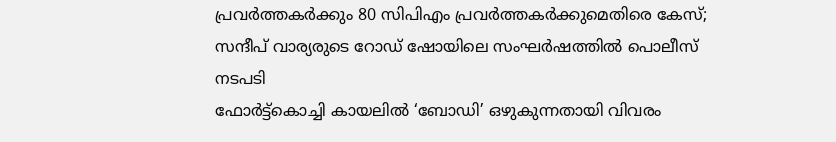പ്രവർത്തകർക്കും 80 സിപിഎം പ്രവർത്തകർക്കുമെതിരെ കേസ്; സന്ദീപ് വാര്യരുടെ റോഡ് ഷോയിലെ സംഘർഷത്തിൽ പൊലീസ് നടപടി
ഫോർട്ട്കൊച്ചി കായലിൽ ‘ബോഡി’ ഒഴുകുന്നതായി വിവരം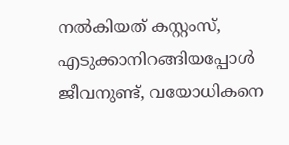നൽകിയത് കസ്റ്റംസ്, എടുക്കാനിറങ്ങിയപ്പോൾ ജീവനുണ്ട്, വയോധികനെ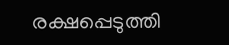രക്ഷപ്പെടുത്തി